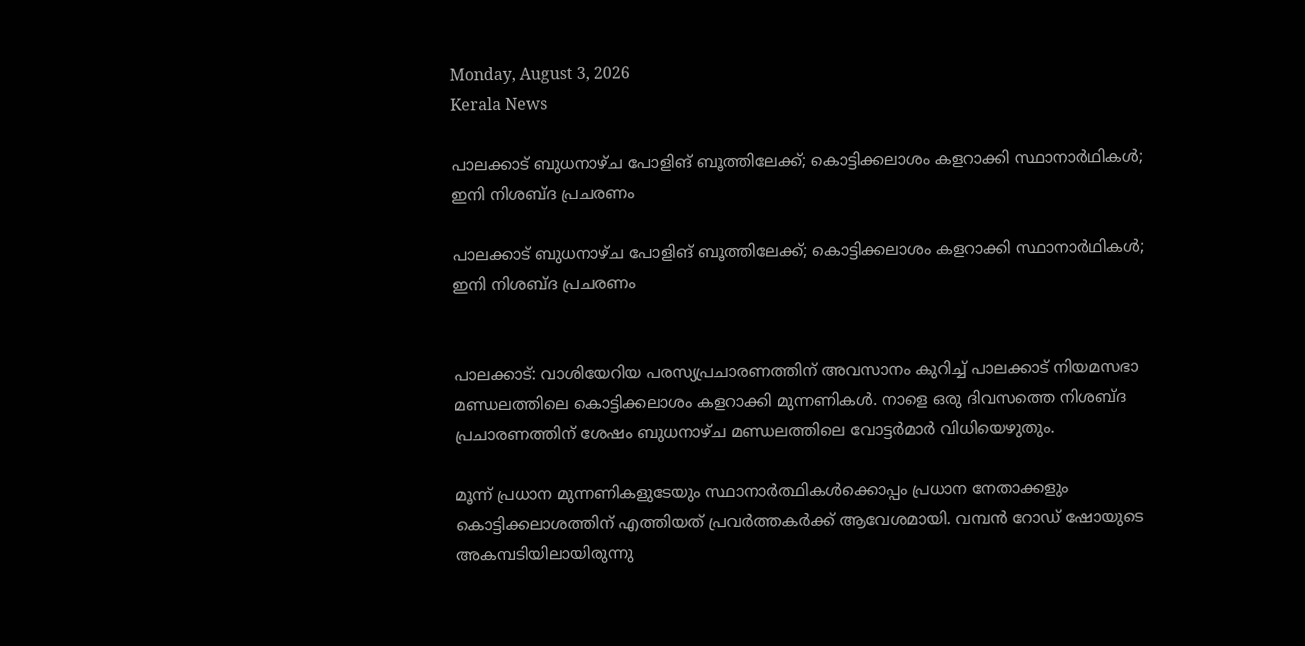Monday, August 3, 2026
Kerala News

പാലക്കാട് ബുധനാഴ്ച പോളിങ് ബൂത്തിലേക്ക്; കൊട്ടിക്കലാശം കളറാക്കി സ്ഥാനാര്‍ഥികള്‍; ഇനി നിശബ്ദ പ്രചരണം

പാലക്കാട് ബുധനാഴ്ച പോളിങ് ബൂത്തിലേക്ക്; കൊട്ടിക്കലാശം കളറാക്കി സ്ഥാനാര്‍ഥികള്‍; ഇനി നിശബ്ദ പ്രചരണം


പാലക്കാട്: വാശിയേറിയ പരസ്യപ്രചാരണത്തിന് അവസാനം കുറിച്ച് പാലക്കാട് നിയമസഭാ മണ്ഡലത്തിലെ കൊട്ടിക്കലാശം കളറാക്കി മുന്നണികള്‍. നാളെ ഒരു ദിവസത്തെ നിശബ്ദ പ്രചാരണത്തിന് ശേഷം ബുധനാഴ്ച മണ്ഡലത്തിലെ വോട്ടര്‍മാര്‍ വിധിയെഴുതും.

മൂന്ന് പ്രധാന മുന്നണികളുടേയും സ്ഥാനാര്‍ത്ഥികള്‍ക്കൊപ്പം പ്രധാന നേതാക്കളും കൊട്ടിക്കലാശത്തിന് എത്തിയത് പ്രവര്‍ത്തകര്‍ക്ക് ആവേശമായി. വമ്പന്‍ റോഡ് ഷോയുടെ അകമ്പടിയിലായിരുന്നു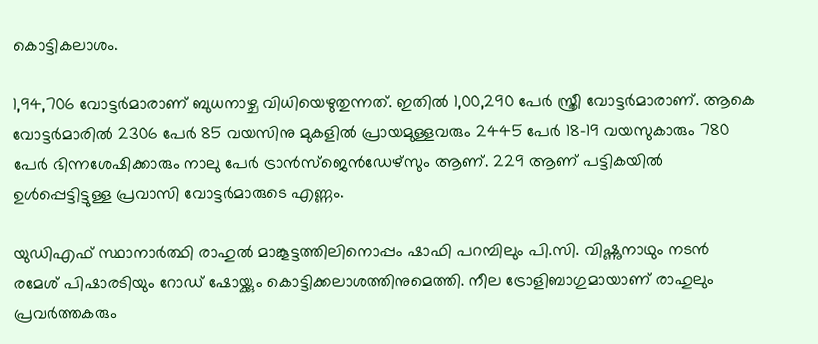കൊട്ടികലാശം.

1,94,706 വോട്ടര്‍മാരാണ് ബുധനാഴ്ച വിധിയെഴുതുന്നത്. ഇതില്‍ 1,00,290 പേര്‍ സ്ത്രീ വോട്ടര്‍മാരാണ്. ആകെ വോട്ടര്‍മാരില്‍ 2306 പേര്‍ 85 വയസിനു മുകളില്‍ പ്രായമുള്ളവരും 2445 പേര്‍ 18-19 വയസുകാരും 780 പേര്‍ ഭിന്നശേഷിക്കാരും നാലു പേര്‍ ട്രാന്‍സ്ജെന്‍ഡേഴ്സും ആണ്. 229 ആണ് പട്ടികയില്‍ ഉള്‍പ്പെട്ടിട്ടുള്ള പ്രവാസി വോട്ടര്‍മാരുടെ എണ്ണം.

യുഡിഎഫ് സ്ഥാനാര്‍ത്ഥി രാഹുല്‍ മാങ്കൂട്ടത്തിലിനൊപ്പം ഷാഫി പറമ്പിലും പി.സി. വിഷ്ണുനാഥും നടന്‍ രമേശ് പിഷാരടിയും റോഡ് ഷോയ്ക്കും കൊട്ടിക്കലാശത്തിനുമെത്തി. നീല ട്രോളിബാഗുമായാണ് രാഹുലും പ്രവര്‍ത്തകരും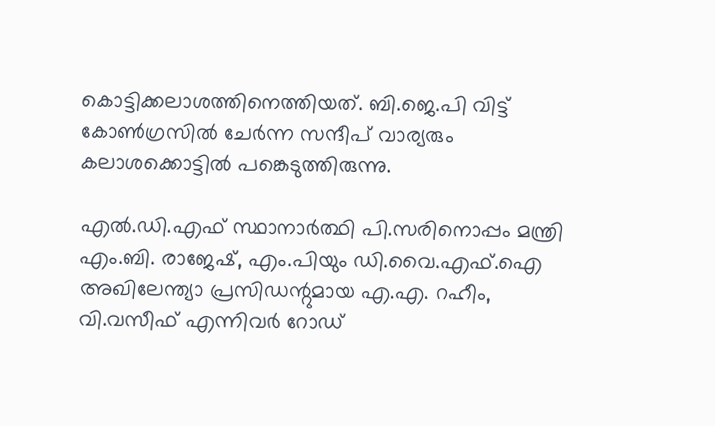കൊട്ടിക്കലാശത്തിനെത്തിയത്. ബി.ജെ.പി വിട്ട് കോണ്‍ഗ്രസില്‍ ചേര്‍ന്ന സന്ദീപ് വാര്യരും കലാശക്കൊട്ടില്‍ പങ്കെടുത്തിരുന്നു.

എല്‍.ഡി.എഫ് സ്ഥാനാര്‍ത്ഥി പി.സരിനൊപ്പം മന്ത്രി എം.ബി. രാജേഷ്, എം.പിയും ഡി.വൈ.എഫ്.ഐ അഖിലേന്ത്യാ പ്രസിഡന്റുമായ എ.എ. റഹീം, വി.വസീഫ് എന്നിവര്‍ റോഡ്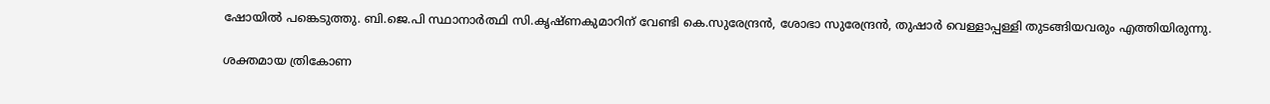ഷോയില്‍ പങ്കെടുത്തു. ബി.ജെ.പി സ്ഥാനാര്‍ത്ഥി സി.കൃഷ്ണകുമാറിന് വേണ്ടി കെ.സുരേന്ദ്രന്‍, ശോഭാ സുരേന്ദ്രന്‍, തുഷാര്‍ വെള്ളാപ്പള്ളി തുടങ്ങിയവരും എത്തിയിരുന്നു.

ശക്തമായ ത്രികോണ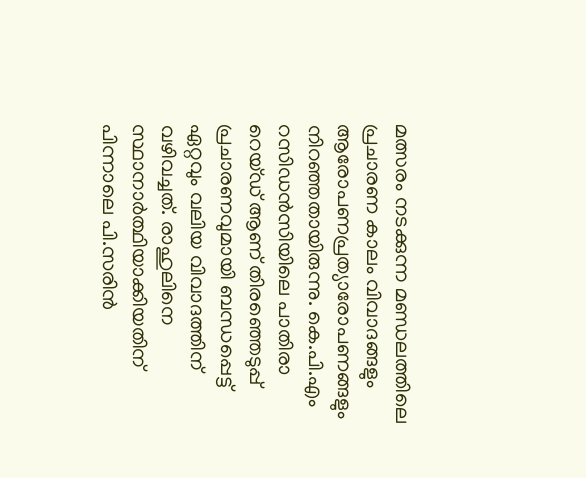മത്സരം നടക്കുന്ന മണ്ഡലത്തിലെ പ്രചാരണ കാലം വിവാദങ്ങളും ആരോപണപ്രത്യാരോപണങ്ങളും നിറഞ്ഞതായിരുന്നു. കെ.പി.എം റസിഡന്‍സിയിലെ പാതിരാ റെയ്ഡ് ആണ് തിരഞ്ഞെടുപ്പ് പ്രചാരണവുമായി ബന്ധപ്പെട്ട് ഏറ്റവും വലിയ വിവാദത്തിന് വഴിവച്ചത്. രാഹുലിനെ സ്ഥാനാര്‍ത്ഥിയാക്കിയതിന് പിന്നാലെ പി.സരിന്‍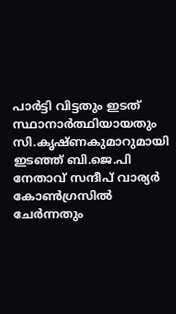പാര്‍ട്ടി വിട്ടതും ഇടത് സ്ഥാനാര്‍ത്ഥിയായതും സി.കൃഷ്ണകുമാറുമായി ഇടഞ്ഞ് ബി.ജെ.പി നേതാവ് സന്ദീപ് വാര്യര്‍ കോണ്‍ഗ്രസില്‍ ചേര്‍ന്നതും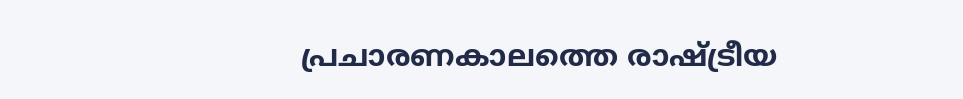പ്രചാരണകാലത്തെ രാഷ്ട്രീയ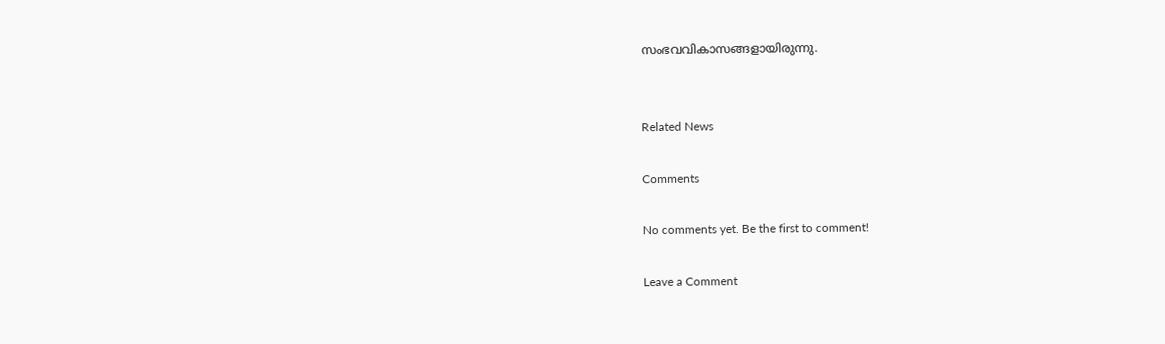സംഭവവികാസങ്ങളായിരുന്നു.


Related News

Comments

No comments yet. Be the first to comment!

Leave a Comment